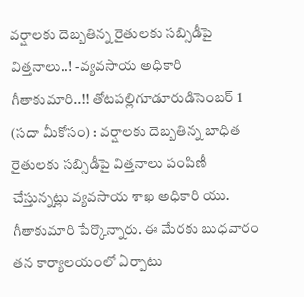వర్షాలకు దెబ్బతిన్న రైతులకు సబ్సిడీపై విత్తనాలు..! -వ్యవసాయ అధికారి గీతాకుమారి..!! తోటపల్లిగూడూరుడిసెంబర్ 1 (సదా మీకోసం) : వర్షాలకు దెబ్బతిన్న బాధిత రైతులకు సబ్సిడీపై విత్తనాలు పంపిణీ చేస్తున్నట్లు వ్యవసాయ శాఖ అధికారి యు. గీతాకుమారి పేర్కొన్నారు. ఈ మేరకు బుధవారం తన కార్యాలయంలో ఏర్పాటు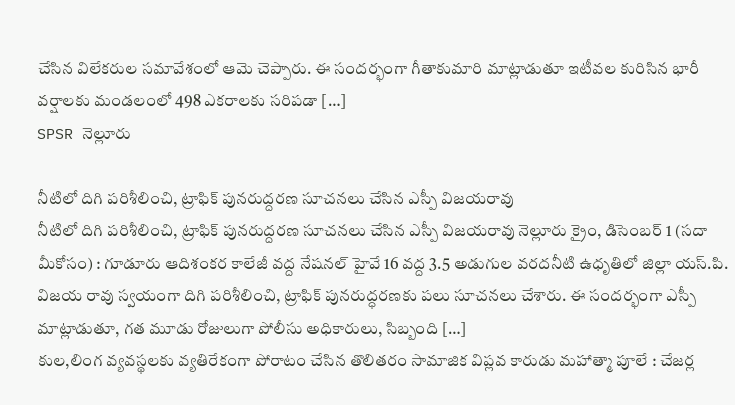చేసిన విలేకరుల సమావేశంలో ఆమె చెప్పారు. ఈ సందర్భంగా గీతాకుమారి మాట్లాడుతూ ఇటీవల కురిసిన భారీ వర్షాలకు మండలంలో 498 ఎకరాలకు సరిపడా […]
SPSR నెల్లూరు

నీటిలో దిగి పరిశీలించి, ట్రాఫిక్ పునరుద్దరణ సూచనలు చేసిన ఎస్పీ విజయరావు
నీటిలో దిగి పరిశీలించి, ట్రాఫిక్ పునరుద్దరణ సూచనలు చేసిన ఎస్పీ విజయరావు నెల్లూరు క్రైం, డిసెంబర్ 1 (సదా మీకోసం) : గూడూరు ఆదిశంకర కాలేజీ వద్ద నేషనల్ హైవే 16 వద్ద 3.5 అడుగుల వరదనీటి ఉధృతిలో జిల్లా యస్.పి. విజయ రావు స్వయంగా దిగి పరిశీలించి, ట్రాఫిక్ పునరుద్ధరణకు పలు సూచనలు చేశారు. ఈ సందర్భంగా ఎస్పీ మాట్లాడుతూ, గత మూడు రోజులుగా పోలీసు అధికారులు, సిబ్బంది […]
కుల,లింగ వ్యవస్థలకు వ్యతిరేకంగా పోరాటం చేసిన తొలితరం సామాజిక విప్లవ కారుడు మహాత్మా పూలే : చేజర్ల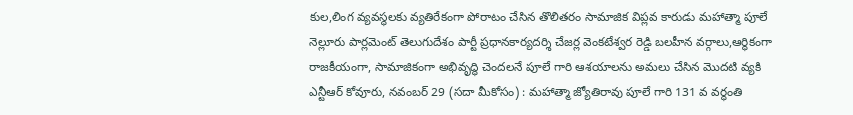కుల,లింగ వ్యవస్థలకు వ్యతిరేకంగా పోరాటం చేసిన తొలితరం సామాజిక విప్లవ కారుడు మహాత్మా పూలే నెల్లూరు పార్లమెంట్ తెలుగుదేశం పార్టీ ప్రధానకార్యదర్శి చేజర్ల వెంకటేశ్వర రెడ్డి బలహీన వర్గాలు,ఆర్ధికంగా రాజకీయంగా, సామాజికంగా అభివృద్ధి చెందలనే పూలే గారి ఆశయాలను అమలు చేసిన మొదటి వ్యకి ఎన్టీఆర్ కోవూరు, నవంబర్ 29 (సదా మీకోసం) : మహాత్మా జ్యోతిరావు పూలే గారి 131 వ వర్ధంతి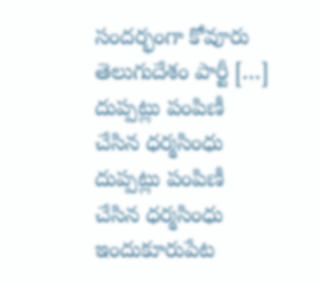సందర్భంగా కోవూరు తెలుగుదేశం పార్టీ […]
దుప్పట్లు పంపిణీ చేసిన ధర్మసింధు
దుప్పట్లు పంపిణీ చేసిన ధర్మసింధు ఇందుకూరుపేట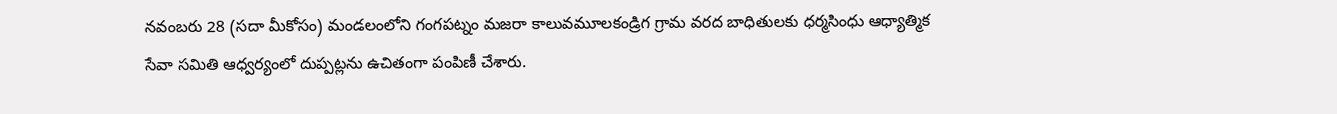నవంబరు 28 (సదా మీకోసం) మండలంలోని గంగపట్నం మజరా కాలువమూలకండ్రిగ గ్రామ వరద బాధితులకు ధర్మసింధు ఆధ్యాత్మిక సేవా సమితి ఆధ్వర్యంలో దుప్పట్లను ఉచితంగా పంపిణీ చేశారు.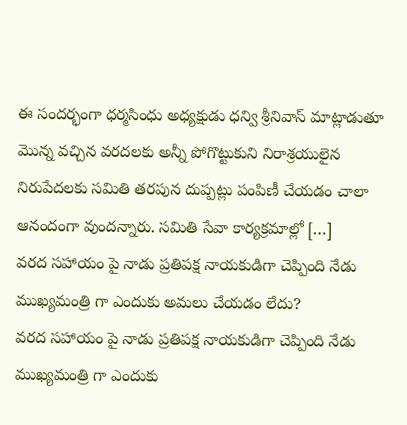ఈ సందర్భంగా ధర్మసింధు అధ్యక్షుడు ధన్వి శ్రీనివాస్ మాట్లాడుతూ మొన్న వచ్చిన వరదలకు అన్నీ పోగొట్టుకుని నిరాశ్రయులైన నిరుపేదలకు సమితి తరపున దుప్పట్లు పంపిణీ చేయడం చాలా ఆనందంగా వుందన్నారు. సమితి సేవా కార్యక్రమాల్లో […]
వరద సహాయం పై నాడు ప్రతిపక్ష నాయకుడిగా చెప్పింది నేడు ముఖ్యమంత్రి గా ఎందుకు అమలు చేయడం లేదు?
వరద సహాయం పై నాడు ప్రతిపక్ష నాయకుడిగా చెప్పింది నేడు ముఖ్యమంత్రి గా ఎందుకు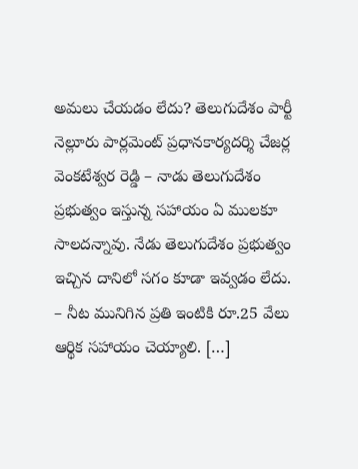అమలు చేయడం లేదు? తెలుగుదేశం పార్టీ నెల్లూరు పార్లమెంట్ ప్రధానకార్యదర్శి చేజర్ల వెంకటేశ్వర రెడ్డి – నాడు తెలుగుదేశం ప్రభుత్వం ఇస్తున్న సహాయం ఏ ములకూ సాలదన్నావు. నేడు తెలుగుదేశం ప్రభుత్వం ఇచ్చిన దానిలో సగం కూడా ఇవ్వడం లేదు. – నీట మునిగిన ప్రతి ఇంటికి రూ.25 వేలు ఆర్థిక సహాయం చెయ్యాలి. […]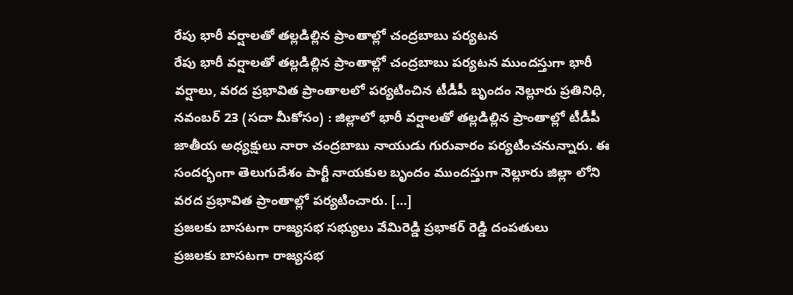రేపు భారీ వర్షాలతో తల్లడిల్లిన ప్రాంతాల్లో చంద్రబాబు పర్యటన
రేపు భారీ వర్షాలతో తల్లడిల్లిన ప్రాంతాల్లో చంద్రబాబు పర్యటన ముందస్తుగా భారీ వర్షాలు, వరద ప్రభావిత ప్రాంతాలలో పర్యటించిన టీడీపీ బృందం నెల్లూరు ప్రతినిధి, నవంబర్ 23 (సదా మీకోసం) : జిల్లాలో భారీ వర్షాలతో తల్లడిల్లిన ప్రాంతాల్లో టీడీపీ జాతీయ అధ్యక్షులు నారా చంద్రబాబు నాయుడు గురువారం పర్యటించనున్నారు. ఈ సందర్భంగా తెలుగుదేశం పార్టీ నాయకుల బృందం ముందస్తుగా నెల్లూరు జిల్లా లోని వరద ప్రభావిత ప్రాంతాల్లో పర్యటించారు. […]
ప్రజలకు బాసటగా రాజ్యసభ సభ్యులు వేమిరెడ్డి ప్రభాకర్ రెడ్డి దంపతులు
ప్రజలకు బాసటగా రాజ్యసభ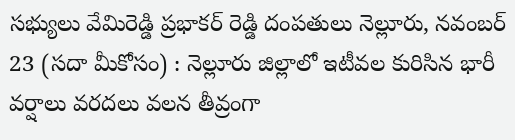సభ్యులు వేమిరెడ్డి ప్రభాకర్ రెడ్డి దంపతులు నెల్లూరు, నవంబర్ 23 (సదా మీకోసం) : నెల్లూరు జిల్లాలో ఇటీవల కురిసిన భారీ వర్షాలు వరదలు వలన తీవ్రంగా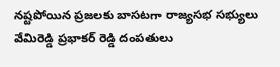నష్టపోయిన ప్రజలకు బాసటగా రాజ్యసభ సభ్యులు వేమిరెడ్డి ప్రభాకర్ రెడ్డి దంపతులు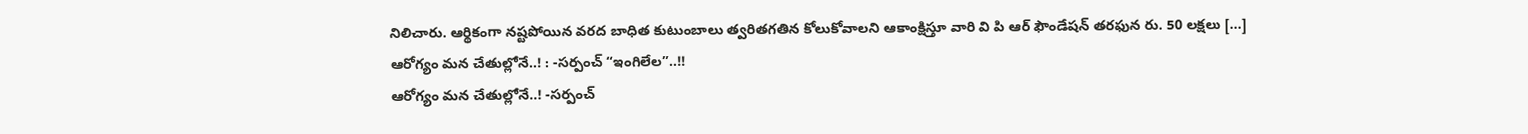నిలిచారు. ఆర్థికంగా నష్టపోయిన వరద బాధిత కుటుంబాలు త్వరితగతిన కోలుకోవాలని ఆకాంక్షిస్తూ వారి వి పి ఆర్ ఫౌండేషన్ తరఫున రు. 50 లక్షలు […]
ఆరోగ్యం మన చేతుల్లోనే..! : -సర్పంచ్ “ఇంగిలేల”..!!
ఆరోగ్యం మన చేతుల్లోనే..! -సర్పంచ్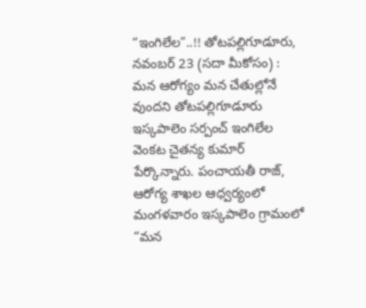“ఇంగిలేల”..!! తోటపల్లిగూడూరు, నవంబర్ 23 (సదా మీకోసం) : మన ఆరోగ్యం మన చేతుల్లోనే వుందని తోటపల్లిగూడూరు ఇస్కపాలెం సర్పంచ్ ఇంగిలేల వెంకట చైతన్య కుమార్ పేర్కొన్నారు. పంచాయతీ రాజ్, ఆరోగ్య శాఖల ఆధ్వర్యంలో మంగళవారం ఇస్కపాలెం గ్రామంలో “మన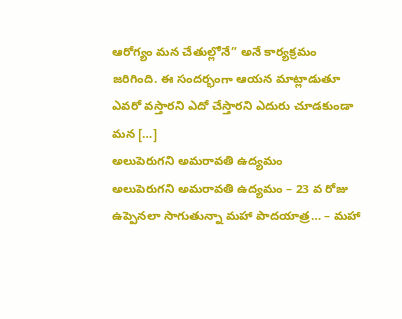ఆరోగ్యం మన చేతుల్లోనే” అనే కార్యక్రమం జరిగింది. ఈ సందర్భంగా ఆయన మాట్లాడుతూ ఎవరో వస్తారని ఎదో చేస్తారని ఎదురు చూడకుండా మన […]
అలుపెరుగని అమరావతి ఉద్యమం
అలుపెరుగని అమరావతి ఉద్యమం – 23 వ రోజు ఉప్పెనలా సాగుతున్నా మహా పాదయాత్ర… – మహా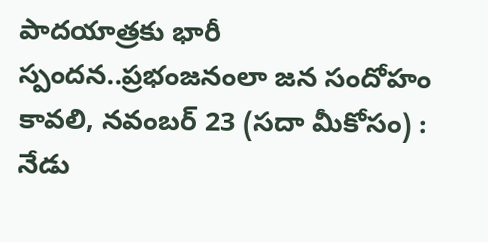పాదయాత్రకు భారీ స్పందన..ప్రభంజనంలా జన సందోహం కావలి, నవంబర్ 23 (సదా మీకోసం) : నేడు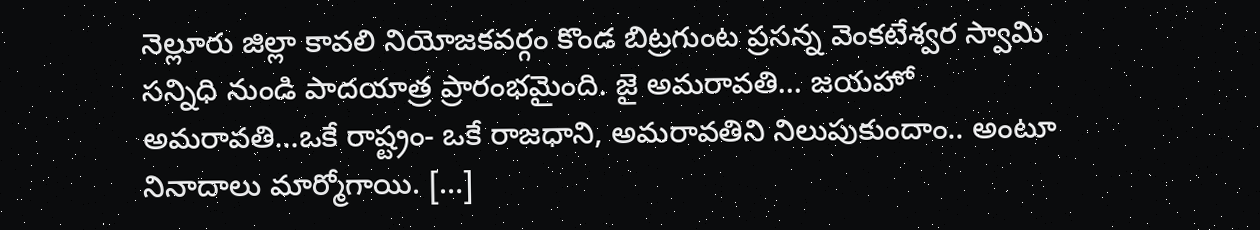నెల్లూరు జిల్లా కావలి నియోజకవర్గం కొండ బిట్రగుంట ప్రసన్న వెంకటేశ్వర స్వామి సన్నిధి నుండి పాదయాత్ర ప్రారంభమైంది. జై అమరావతి… జయహో అమరావతి…ఒకే రాష్ట్రం- ఒకే రాజధాని, అమరావతిని నిలుపుకుందాం.. అంటూ నినాదాలు మార్మోగాయి. […]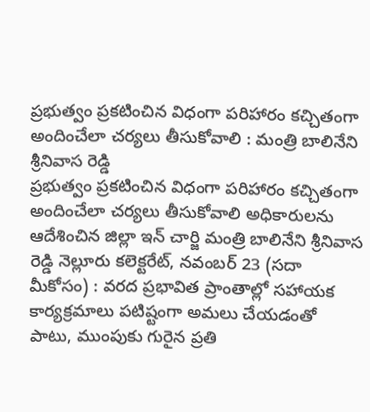ప్రభుత్వం ప్రకటించిన విధంగా పరిహారం కచ్చితంగా అందించేలా చర్యలు తీసుకోవాలి : మంత్రి బాలినేని శ్రీనివాస రెడ్డి
ప్రభుత్వం ప్రకటించిన విధంగా పరిహారం కచ్చితంగా అందించేలా చర్యలు తీసుకోవాలి అధికారులను ఆదేశించిన జిల్లా ఇన్ చార్జి మంత్రి బాలినేని శ్రీనివాస రెడ్డి నెల్లూరు కలెక్టరేట్, నవంబర్ 23 (సదా మీకోసం) : వరద ప్రభావిత ప్రాంతాల్లో సహాయక కార్యక్రమాలు పటిష్టంగా అమలు చేయడంతో పాటు, ముంపుకు గురైన ప్రతి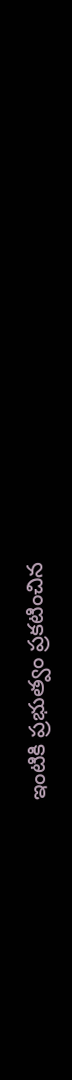ఇంటికి ప్రభుత్వం ప్రకటించిన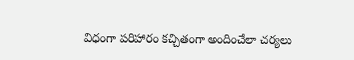విధంగా పరిహారం కచ్చితంగా అందించేలా చర్యలు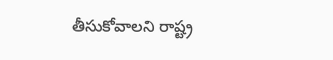తీసుకోవాలని రాష్ట్ర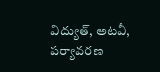విద్యుత్, అటవీ, పర్యావరణ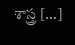శాస్త్ర […]